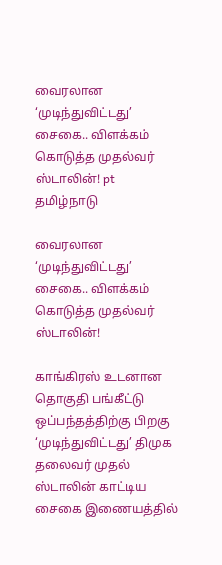வைரலான ‘முடிந்துவிட்டது’ சைகை.. விளக்கம் கொடுத்த முதல்வர் ஸ்டாலின்! pt
தமிழ்நாடு

வைரலான ‘முடிந்துவிட்டது’ சைகை.. விளக்கம் கொடுத்த முதல்வர் ஸ்டாலின்!

காங்கிரஸ் உடனான தொகுதி பங்கீட்டு ஒப்பந்தத்திற்கு பிறகு ‘முடிந்துவிட்டது’ திமுக தலைவர் முதல் ஸ்டாலின் காட்டிய சைகை இணையத்தில்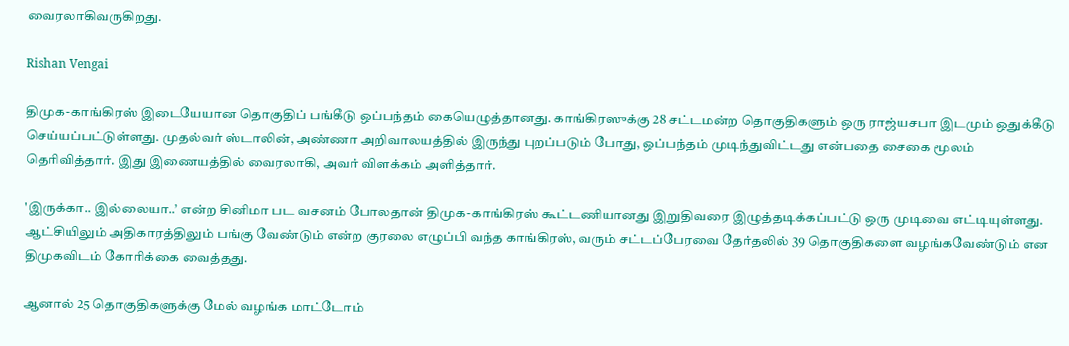வைரலாகிவருகிறது.

Rishan Vengai

திமுக-காங்கிரஸ் இடையேயான தொகுதிப் பங்கீடு ஒப்பந்தம் கையெழுத்தானது. காங்கிரஸுக்கு 28 சட்டமன்ற தொகுதிகளும் ஒரு ராஜ்யசபா இடமும் ஒதுக்கீடு செய்யப்பட்டுள்ளது. முதல்வர் ஸ்டாலின், அண்ணா அறிவாலயத்தில் இருந்து புறப்படும் போது, ஒப்பந்தம் முடிந்துவிட்டது என்பதை சைகை மூலம் தெரிவித்தார். இது இணையத்தில் வைரலாகி, அவர் விளக்கம் அளித்தார்.

'இருக்கா.. இல்லையா..’ என்ற சினிமா பட வசனம் போலதான் திமுக-காங்கிரஸ் கூட்டணியானது இறுதிவரை இழுத்தடிக்கப்பட்டு ஒரு முடிவை எட்டியுள்ளது. ஆட்சியிலும் அதிகாரத்திலும் பங்கு வேண்டும் என்ற குரலை எழுப்பி வந்த காங்கிரஸ், வரும் சட்டப்பேரவை தேர்தலில் 39 தொகுதிகளை வழங்கவேண்டும் என திமுகவிடம் கோரிக்கை வைத்தது.

ஆனால் 25 தொகுதிகளுக்கு மேல் வழங்க மாட்டோம்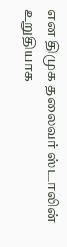என திமுக தலைவர் ஸ்டாலின் உறுதியாக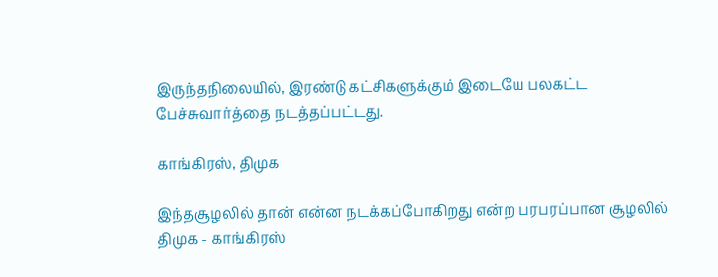இருந்தநிலையில், இரண்டு கட்சிகளுக்கும் இடையே பலகட்ட பேச்சுவார்த்தை நடத்தப்பட்டது.

காங்கிரஸ், திமுக

இந்தசூழலில் தான் என்ன நடக்கப்போகிறது என்ற பரபரப்பான சூழலில் திமுக - காங்கிரஸ்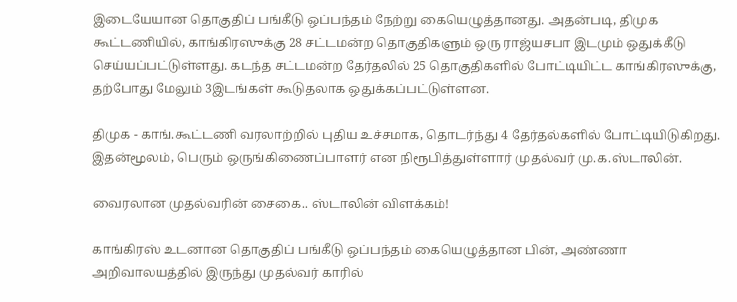இடையேயான தொகுதிப் பங்கீடு ஒப்பந்தம் நேற்று கையெழுத்தானது. அதன்படி, திமுக கூட்டணியில், காங்கிரஸுக்கு 28 சட்டமன்ற தொகுதிகளும் ஒரு ராஜ்யசபா இடமும் ஒதுக்கீடு செய்யப்பட்டுள்ளது. கடந்த சட்டமன்ற தேர்தலில் 25 தொகுதிகளில் போட்டியிட்ட காங்கிரஸுக்கு, தற்போது மேலும் 3இடங்கள் கூடுதலாக ஒதுக்கப்பட்டுள்ளன.

திமுக - காங்.கூட்டணி வரலாற்றில் புதிய உச்சமாக, தொடர்ந்து 4 தேர்தல்களில் போட்டியிடுகிறது. இதன்மூலம், பெரும் ஒருங்கிணைப்பாளர் என நிரூபித்துள்ளார் முதல்வர் மு.க.ஸ்டாலின்.

வைரலான முதல்வரின் சைகை.. ஸ்டாலின் விளக்கம்!

காங்கிரஸ் உடனான தொகுதிப் பங்கீடு ஒப்பந்தம் கையெழுத்தான பின், அண்ணா அறிவாலயத்தில் இருந்து முதல்வர் காரில்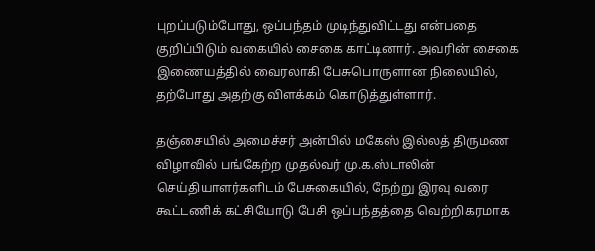புறப்படும்போது, ஒப்பந்தம் முடிந்துவிட்டது என்பதை குறிப்பிடும் வகையில் சைகை காட்டினார். அவரின் சைகை இணையத்தில் வைரலாகி பேசுபொருளான நிலையில், தற்போது அதற்கு விளக்கம் கொடுத்துள்ளார்.

தஞ்சையில் அமைச்சர் அன்பில் மகேஸ் இல்லத் திருமண விழாவில் பங்கேற்ற முதல்வர் மு.க.ஸ்டாலின் செய்தியாளர்களிடம் பேசுகையில், நேற்று இரவு வரை கூட்டணிக் கட்சியோடு பேசி ஒப்பந்தத்தை வெற்றிகரமாக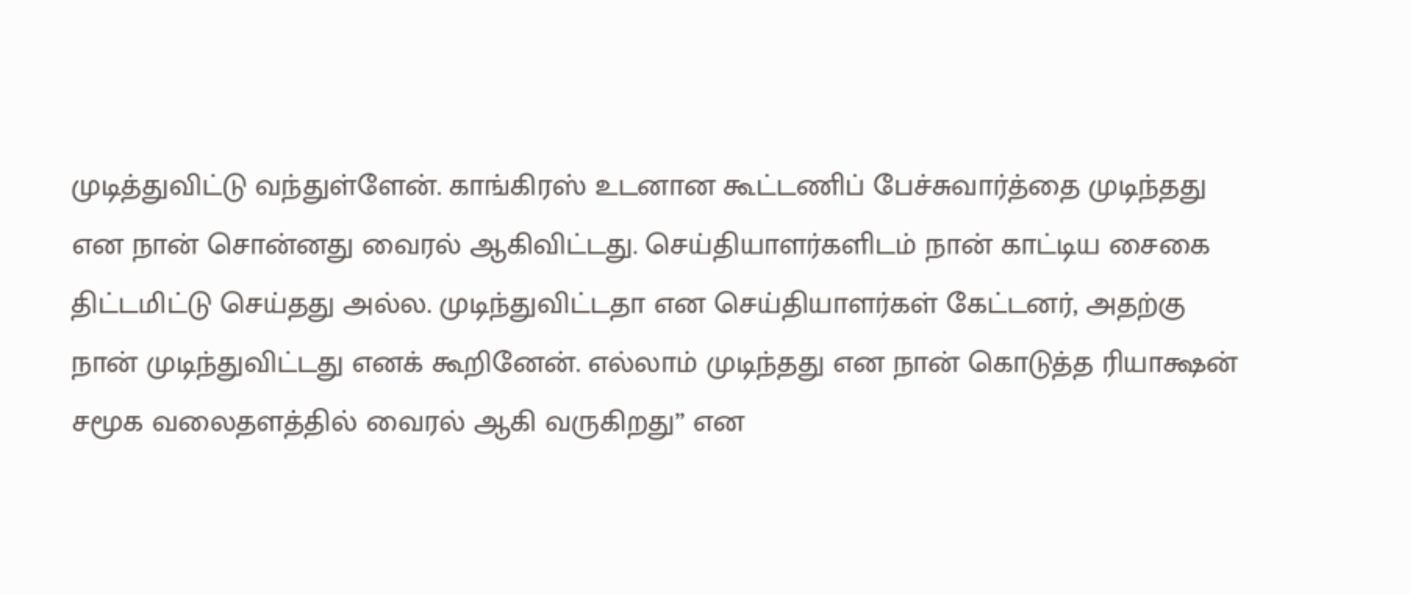முடித்துவிட்டு வந்துள்ளேன். காங்கிரஸ் உடனான கூட்டணிப் பேச்சுவார்த்தை முடிந்தது என நான் சொன்னது வைரல் ஆகிவிட்டது. செய்தியாளர்களிடம் நான் காட்டிய சைகை திட்டமிட்டு செய்தது அல்ல. முடிந்துவிட்டதா என செய்தியாளர்கள் கேட்டனர், அதற்கு நான் முடிந்துவிட்டது எனக் கூறினேன். எல்லாம் முடிந்தது என நான் கொடுத்த ரியாக்ஷன் சமூக வலைதளத்தில் வைரல் ஆகி வருகிறது” என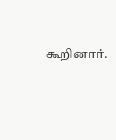கூறினார்.